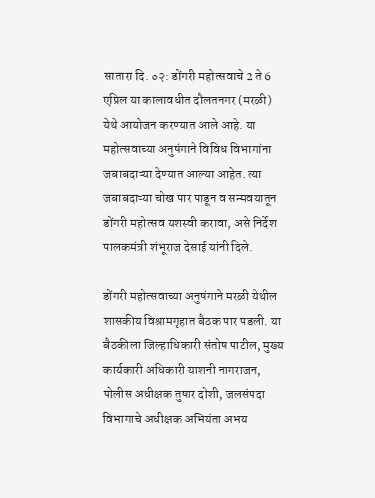सातारा दि. ०२: डोंगरी महोत्सवाचे 2 ते 6 एप्रिल या कालावधीत दौलतनगर (मरळी) येथे आयोजन करण्यात आले आहे. या महोत्सवाच्या अनुषंगाने विविध विभागांना जबाबदाऱ्या देण्यात आल्या आहेत. त्या जबाबदाऱ्या चोख पार पाडून व सन्मवयातून डोंगरी महोत्सव यशस्वी करावा, असे निर्देश पालकमंत्री शंभूराज देसाई यांनी दिले.

डोंगरी महोत्सवाच्या अनुषंगाने मरळी येथील शासकीय विश्रामगृहात बैठक पार पडली. या बैठकीला जिल्हाधिकारी संतोष पाटील, मुख्य कार्यकारी अधिकारी याशनी नागराजन, पोलीस अधीक्षक तुषार दोशी, जलसंपदा विभागाचे अधीक्षक अभियंता अभय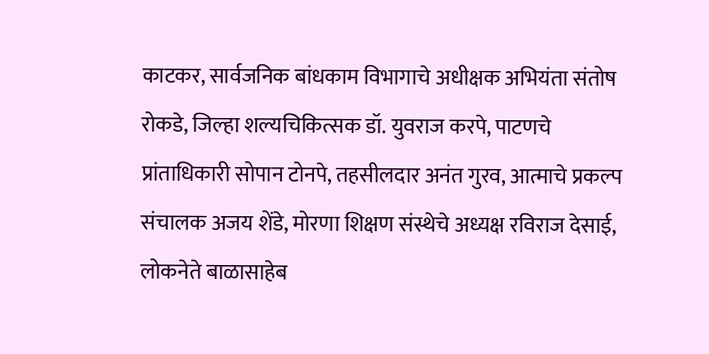काटकर, सार्वजनिक बांधकाम विभागाचे अधीक्षक अभियंता संतोष रोकडे, जिल्हा शल्यचिकित्सक डॉ. युवराज करपे, पाटणचे प्रांताधिकारी सोपान टोनपे, तहसीलदार अनंत गुरव, आत्माचे प्रकल्प संचालक अजय शेंडे, मोरणा शिक्षण संस्थेचे अध्यक्ष रविराज देसाई, लोकनेते बाळासाहेब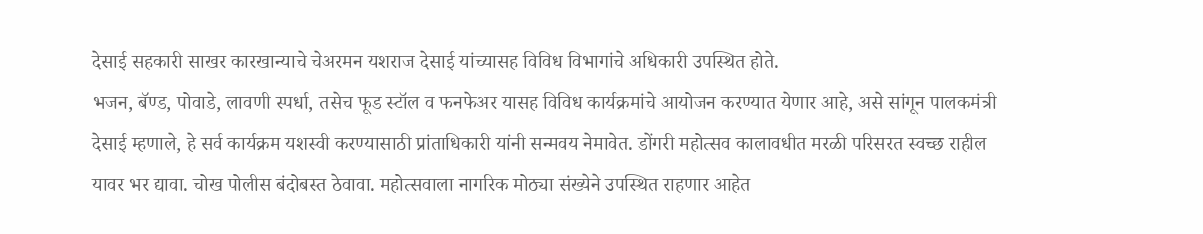देसाई सहकारी साखर कारखान्याचे चेअरमन यशराज देसाई यांच्यासह विविध विभागांचे अधिकारी उपस्थित होते.
भजन, बॅण्ड, पोवाडे, लावणी स्पर्धा, तसेच फूड स्टॉल व फनफेअर यासह विविध कार्यक्रमांचे आयोजन करण्यात येणार आहे, असे सांगून पालकमंत्री देसाई म्हणाले, हे सर्व कार्यक्रम यशस्वी करण्यासाठी प्रांताधिकारी यांनी सन्मवय नेमावेत. डोंगरी महोत्सव कालावधीत मरळी परिसरत स्वच्छ राहील यावर भर द्यावा. चोख पोलीस बंदोबस्त ठेवावा. महोत्सवाला नागरिक मोठ्या संख्येने उपस्थित राहणार आहेत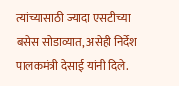त्यांच्यासाठी ज्यादा एसटीच्या बसेस सोडाव्यात, असेही निर्देश पालकमंत्री देसाई यांनी दिले.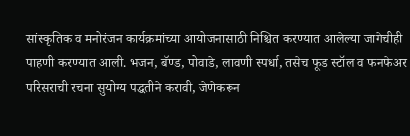सांस्कृतिक व मनोरंजन कार्यक्रमांच्या आयोजनासाठी निश्चित करण्यात आलेल्या जागेचीही पाहणी करण्यात आली. भजन, बॅण्ड, पोवाडे, लावणी स्पर्धा, तसेच फूड स्टॉल व फनफेअर परिसराची रचना सुयोग्य पद्धतीने करावी, जेणेकरून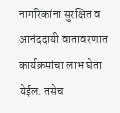नागरिकांना सुरक्षित व आनंददायी वातावरणात कार्यक्रमांचा लाभ घेता येईल. तसेच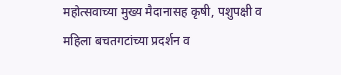महोत्सवाच्या मुख्य मैदानासह कृषी, पशुपक्षी व महिला बचतगटांच्या प्रदर्शन व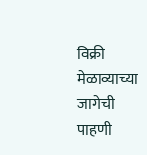विक्री मेळाव्याच्या जागेची पाहणी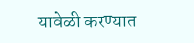यावेळी करण्यात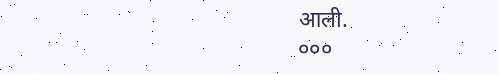आली.
०००